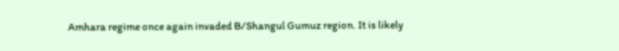Amhara regime once again invaded B/Shangul Gumuz region. It is likely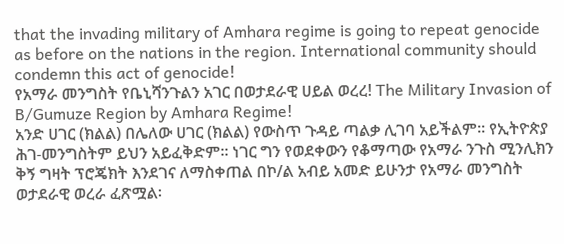that the invading military of Amhara regime is going to repeat genocide as before on the nations in the region. International community should condemn this act of genocide!
የአማራ መንግስት የቤኒሻንጉልን አገር በወታደራዊ ሀይል ወረረ! The Military Invasion of B/Gumuze Region by Amhara Regime!
አንድ ሀገር (ክልል) በሌለው ሀገር (ክልል) የውስጥ ጉዳይ ጣልቃ ሊገባ አይችልም፡፡ የኢትዮጵያ ሕገ-መንግስትም ይህን አይፈቅድም፡፡ ነገር ግን የወደቀውን የቆማጣው የአማራ ንጉስ ሚንሊክን ቅኝ ግዛት ፕሮጄክት እንደገና ለማስቀጠል በኮ/ል አብይ አመድ ይሁንታ የአማራ መንግስት ወታደራዊ ወረራ ፈጽሟል፡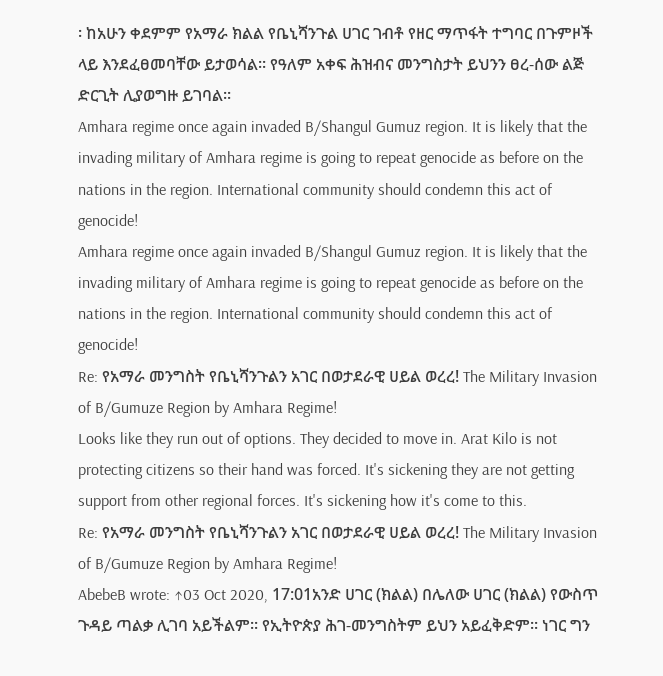፡ ከአሁን ቀደምም የአማራ ክልል የቤኒሻንጉል ሀገር ገብቶ የዘር ማጥፋት ተግባር በጉምዞች ላይ እንደፈፀመባቸው ይታወሳል፡፡ የዓለም አቀፍ ሕዝብና መንግስታት ይህንን ፀረ-ሰው ልጅ ድርጊት ሊያወግዙ ይገባል፡፡
Amhara regime once again invaded B/Shangul Gumuz region. It is likely that the invading military of Amhara regime is going to repeat genocide as before on the nations in the region. International community should condemn this act of genocide!
Amhara regime once again invaded B/Shangul Gumuz region. It is likely that the invading military of Amhara regime is going to repeat genocide as before on the nations in the region. International community should condemn this act of genocide!
Re: የአማራ መንግስት የቤኒሻንጉልን አገር በወታደራዊ ሀይል ወረረ! The Military Invasion of B/Gumuze Region by Amhara Regime!
Looks like they run out of options. They decided to move in. Arat Kilo is not protecting citizens so their hand was forced. It's sickening they are not getting support from other regional forces. It's sickening how it's come to this.
Re: የአማራ መንግስት የቤኒሻንጉልን አገር በወታደራዊ ሀይል ወረረ! The Military Invasion of B/Gumuze Region by Amhara Regime!
AbebeB wrote: ↑03 Oct 2020, 17:01አንድ ሀገር (ክልል) በሌለው ሀገር (ክልል) የውስጥ ጉዳይ ጣልቃ ሊገባ አይችልም፡፡ የኢትዮጵያ ሕገ-መንግስትም ይህን አይፈቅድም፡፡ ነገር ግን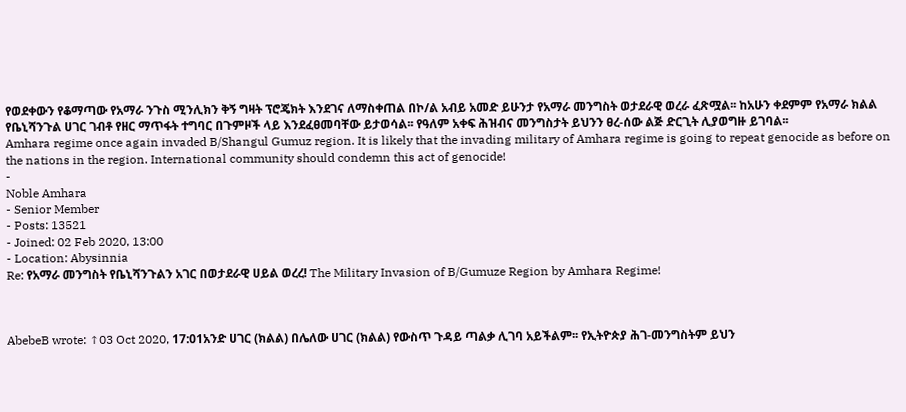የወደቀውን የቆማጣው የአማራ ንጉስ ሚንሊክን ቅኝ ግዛት ፕሮጄክት እንደገና ለማስቀጠል በኮ/ል አብይ አመድ ይሁንታ የአማራ መንግስት ወታደራዊ ወረራ ፈጽሟል፡፡ ከአሁን ቀደምም የአማራ ክልል የቤኒሻንጉል ሀገር ገብቶ የዘር ማጥፋት ተግባር በጉምዞች ላይ እንደፈፀመባቸው ይታወሳል፡፡ የዓለም አቀፍ ሕዝብና መንግስታት ይህንን ፀረ-ሰው ልጅ ድርጊት ሊያወግዙ ይገባል፡፡
Amhara regime once again invaded B/Shangul Gumuz region. It is likely that the invading military of Amhara regime is going to repeat genocide as before on the nations in the region. International community should condemn this act of genocide!
-
Noble Amhara
- Senior Member
- Posts: 13521
- Joined: 02 Feb 2020, 13:00
- Location: Abysinnia
Re: የአማራ መንግስት የቤኒሻንጉልን አገር በወታደራዊ ሀይል ወረረ! The Military Invasion of B/Gumuze Region by Amhara Regime!



AbebeB wrote: ↑03 Oct 2020, 17:01አንድ ሀገር (ክልል) በሌለው ሀገር (ክልል) የውስጥ ጉዳይ ጣልቃ ሊገባ አይችልም፡፡ የኢትዮጵያ ሕገ-መንግስትም ይህን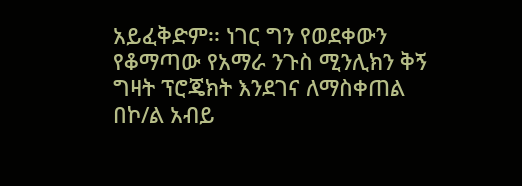አይፈቅድም፡፡ ነገር ግን የወደቀውን የቆማጣው የአማራ ንጉስ ሚንሊክን ቅኝ ግዛት ፕሮጄክት እንደገና ለማስቀጠል በኮ/ል አብይ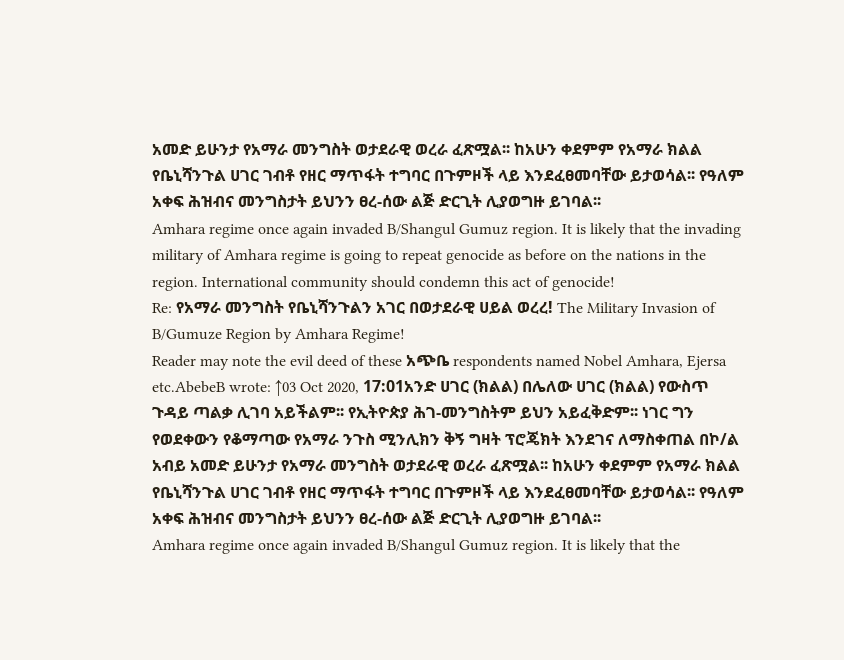አመድ ይሁንታ የአማራ መንግስት ወታደራዊ ወረራ ፈጽሟል፡፡ ከአሁን ቀደምም የአማራ ክልል የቤኒሻንጉል ሀገር ገብቶ የዘር ማጥፋት ተግባር በጉምዞች ላይ እንደፈፀመባቸው ይታወሳል፡፡ የዓለም አቀፍ ሕዝብና መንግስታት ይህንን ፀረ-ሰው ልጅ ድርጊት ሊያወግዙ ይገባል፡፡
Amhara regime once again invaded B/Shangul Gumuz region. It is likely that the invading military of Amhara regime is going to repeat genocide as before on the nations in the region. International community should condemn this act of genocide!
Re: የአማራ መንግስት የቤኒሻንጉልን አገር በወታደራዊ ሀይል ወረረ! The Military Invasion of B/Gumuze Region by Amhara Regime!
Reader may note the evil deed of these አጭቤ respondents named Nobel Amhara, Ejersa etc.AbebeB wrote: ↑03 Oct 2020, 17:01አንድ ሀገር (ክልል) በሌለው ሀገር (ክልል) የውስጥ ጉዳይ ጣልቃ ሊገባ አይችልም፡፡ የኢትዮጵያ ሕገ-መንግስትም ይህን አይፈቅድም፡፡ ነገር ግን የወደቀውን የቆማጣው የአማራ ንጉስ ሚንሊክን ቅኝ ግዛት ፕሮጄክት እንደገና ለማስቀጠል በኮ/ል አብይ አመድ ይሁንታ የአማራ መንግስት ወታደራዊ ወረራ ፈጽሟል፡፡ ከአሁን ቀደምም የአማራ ክልል የቤኒሻንጉል ሀገር ገብቶ የዘር ማጥፋት ተግባር በጉምዞች ላይ እንደፈፀመባቸው ይታወሳል፡፡ የዓለም አቀፍ ሕዝብና መንግስታት ይህንን ፀረ-ሰው ልጅ ድርጊት ሊያወግዙ ይገባል፡፡
Amhara regime once again invaded B/Shangul Gumuz region. It is likely that the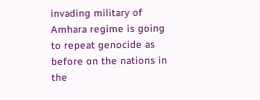invading military of Amhara regime is going to repeat genocide as before on the nations in the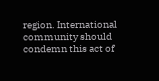region. International community should condemn this act of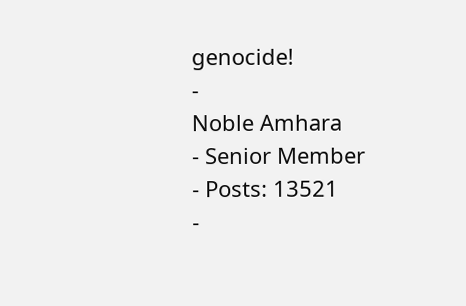genocide!
-
Noble Amhara
- Senior Member
- Posts: 13521
-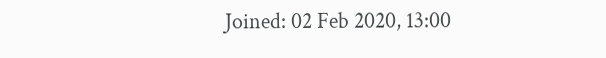Joined: 02 Feb 2020, 13:00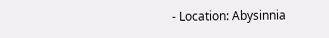- Location: Abysinnia